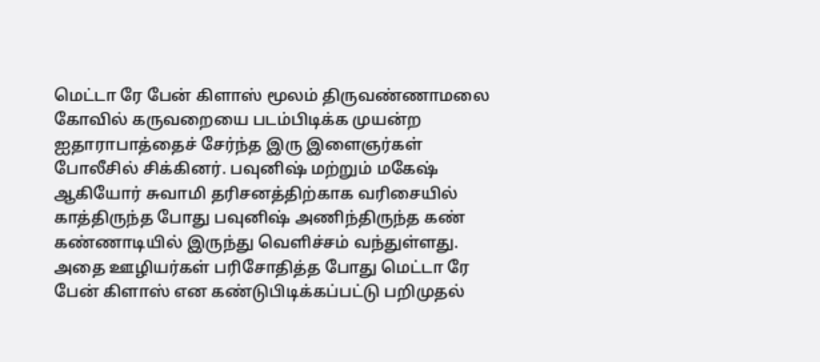மெட்டா ரே பேன் கிளாஸ் மூலம் திருவண்ணாமலை கோவில் கருவறையை படம்பிடிக்க முயன்ற ஐதாராபாத்தைச் சேர்ந்த இரு இளைஞர்கள் போலீசில் சிக்கினர். பவுனிஷ் மற்றும் மகேஷ் ஆகியோர் சுவாமி தரிசனத்திற்காக வரிசையில் காத்திருந்த போது பவுனிஷ் அணிந்திருந்த கண் கண்ணாடியில் இருந்து வெளிச்சம் வந்துள்ளது. அதை ஊழியர்கள் பரிசோதித்த போது மெட்டா ரே பேன் கிளாஸ் என கண்டுபிடிக்கப்பட்டு பறிமுதல்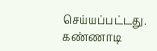செய்யப்பட்டது. கண்ணாடி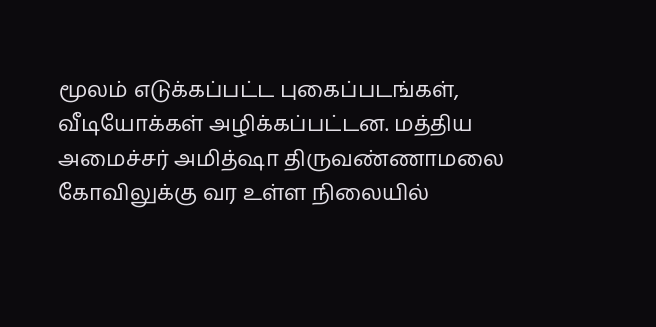மூலம் எடுக்கப்பட்ட புகைப்படங்கள், வீடியோக்கள் அழிக்கப்பட்டன. மத்திய அமைச்சர் அமித்ஷா திருவண்ணாமலை கோவிலுக்கு வர உள்ள நிலையில்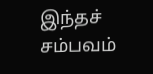இந்தச் சம்பவம்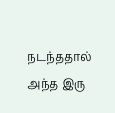நடந்ததால் அந்த இரு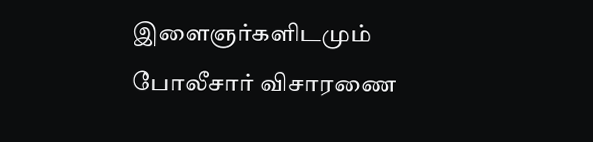இளைஞர்களிடமும் போலீசார் விசாரணை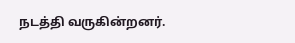நடத்தி வருகின்றனர்.